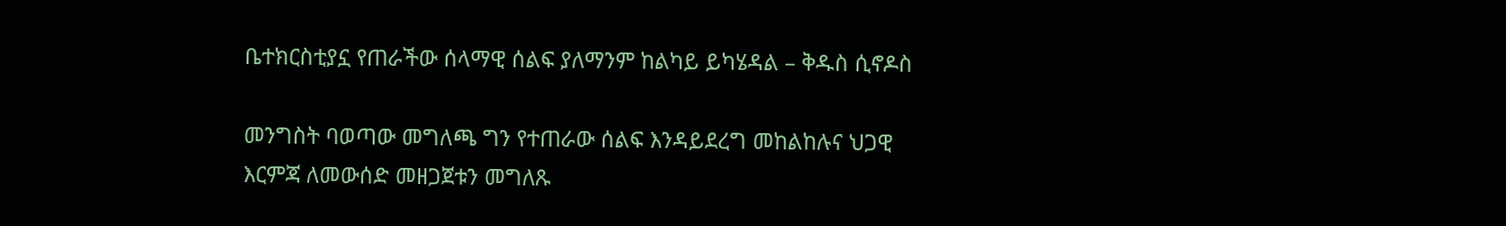ቤተክርስቲያኗ የጠራችው ሰላማዊ ሰልፍ ያለማንም ከልካይ ይካሄዳል – ቅዱስ ሲኖዶስ

መንግስት ባወጣው መግለጫ ግን የተጠራው ሰልፍ እንዳይደረግ መከልከሉና ህጋዊ እርምጃ ለመውሰድ መዘጋጀቱን መግለጹ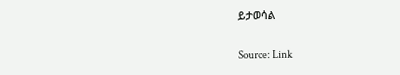ይታወሳል

Source: Link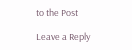to the Post

Leave a Reply